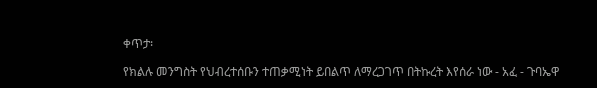ቀጥታ፡

የክልሉ መንግስት የህብረተሰቡን ተጠቃሚነት ይበልጥ ለማረጋገጥ በትኩረት እየሰራ ነው - አፈ - ጉባኤዋ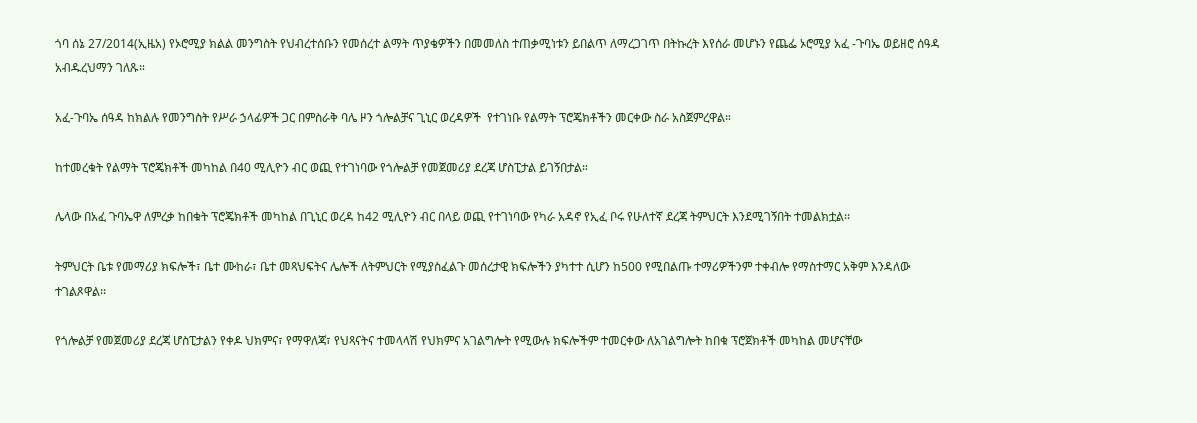ጎባ ሰኔ 27/2014(ኢዜአ) የኦሮሚያ ክልል መንግስት የህብረተሰቡን የመሰረተ ልማት ጥያቄዎችን በመመለስ ተጠቃሚነቱን ይበልጥ ለማረጋገጥ በትኩረት እየሰራ መሆኑን የጨፌ ኦሮሚያ አፈ -ጉባኤ ወይዘሮ ሰዓዳ አብዱረህማን ገለጹ።

አፈ-ጉባኤ ሰዓዳ ከክልሉ የመንግስት የሥራ ኃላፊዎች ጋር በምስራቅ ባሌ ዞን ጎሎልቻና ጊኒር ወረዳዎች  የተገነቡ የልማት ፕሮጄክቶችን መርቀው ስራ አስጀምረዋል።

ከተመረቁት የልማት ፕሮጄክቶች መካከል በ40 ሚሊዮን ብር ወጪ የተገነባው የጎሎልቻ የመጀመሪያ ደረጃ ሆስፒታል ይገኝበታል።

ሌላው በአፈ ጉባኤዋ ለምረቃ ከበቁት ፕሮጄክቶች መካከል በጊኒር ወረዳ ከ42 ሚሊዮን ብር በላይ ወጪ የተገነባው የካራ አዳኖ የኢፈ ቦሩ የሁለተኛ ደረጃ ትምህርት እንደሚገኝበት ተመልክቷል፡፡

ትምህርት ቤቱ የመማሪያ ክፍሎች፣ ቤተ ሙከራ፣ ቤተ መጻህፍትና ሌሎች ለትምህርት የሚያስፈልጉ መሰረታዊ ክፍሎችን ያካተተ ሲሆን ከ500 የሚበልጡ ተማሪዎችንም ተቀብሎ የማስተማር አቅም እንዳለው ተገልጾዋል፡፡

የጎሎልቻ የመጀመሪያ ደረጃ ሆስፒታልን የቀዶ ህክምና፣ የማዋለጃ፣ የህጻናትና ተመላላሽ የህክምና አገልግሎት የሚውሉ ክፍሎችም ተመርቀው ለአገልግሎት ከበቁ ፕሮጀክቶች መካከል መሆናቸው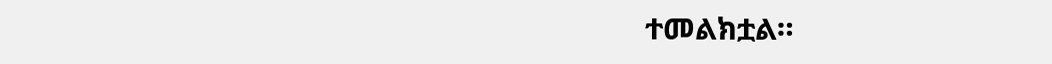ተመልክቷል።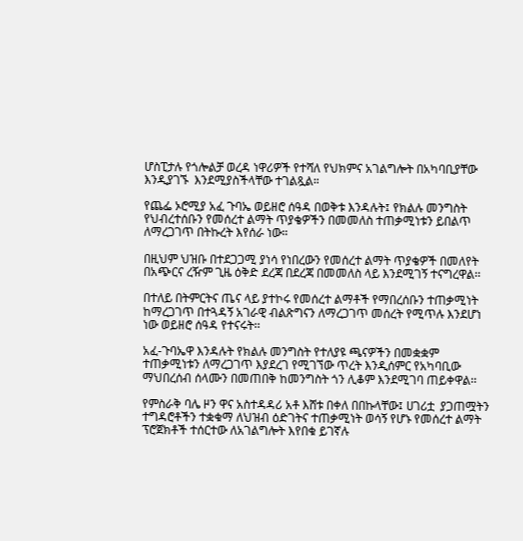ሆስፒታሉ የጎሎልቻ ወረዳ ነዋሪዎች የተሻለ የህክምና አገልግሎት በአካባቢያቸው እንዲያገኙ  እንደሚያስችላቸው ተገልጿል።

የጨፌ ኦሮሚያ አፈ ጉባኤ ወይዘሮ ሰዓዳ በወቅቱ እንዳሉት፤ የክልሉ መንግስት የህብረተሰቡን የመሰረተ ልማት ጥያቄዎችን በመመለስ ተጠቃሚነቱን ይበልጥ ለማረጋገጥ በትኩረት እየሰራ ነው።

በዚህም ህዝቡ በተደጋጋሚ ያነሳ የነበረውን የመሰረተ ልማት ጥያቄዎች በመለየት በአጭርና ረዥም ጊዜ ዕቅድ ደረጃ በደረጃ በመመለስ ላይ እንደሚገኝ ተናግረዋል፡፡

በተለይ በትምርትና ጤና ላይ ያተኮሩ የመሰረተ ልማቶች የማበረሰቡን ተጠቃሚነት ከማረጋገጥ በተጓዳኝ አገራዊ ብልጽግናን ለማረጋገጥ መሰረት የሚጥሉ እንደሆነ ነው ወይዘሮ ሰዓዳ የተናሩት፡፡

አፈ-ጉባኤዋ እንዳሉት የክልሉ መንግስት የተለያዩ ጫናዎችን በመቋቋም ተጠቃሚነቱን ለማረጋገጥ እያደረገ የሚገኘው ጥረት እንዲሰምር የአካባቢው ማህበረሰብ ሰላሙን በመጠበቅ ከመንግስት ጎን ሊቆም እንደሚገባ ጠይቀዋል፡፡

የምስራቅ ባሌ ዞን ዋና አስተዳዳሪ አቶ እሸቱ በቀለ በበኩላቸው፤ ሀገሪቷ  ያጋጠሟትን ተግዳሮቶችን ተቋቁማ ለህዝብ ዕድገትና ተጠቃሚነት ወሳኝ የሆኑ የመሰረተ ልማት ፕሮጀክቶች ተሰርተው ለአገልግሎት እየበቁ ይገኛሉ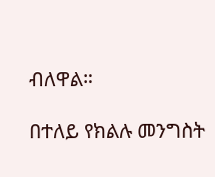ብለዋል።

በተለይ የክልሉ መንግስት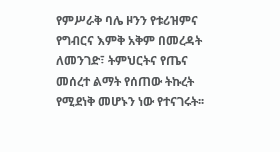የምሥራቅ ባሌ ዞንን የቱሪዝምና የግብርና እምቅ አቅም በመረዳት ለመንገድ፣ ትምህርትና የጤና መሰረተ ልማት የሰጠው ትኩረት የሚደነቅ መሆኑን ነው የተናገሩት፡፡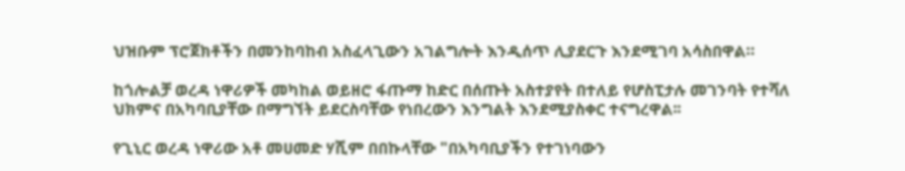ህዝቡም ፕሮጀክቶችን በመንከባከብ አስፈላጊውን አገልግሎት እንዲሰጥ ሊያደርጉ እንደሚገባ አሳስበዋል።

ከጎሎልቻ ወረዳ ነዋሪዎች መካከል ወይዘሮ ፋጡማ ከድር በሰጡት አስተያየት በተለይ የሆስፒታሉ መገንባት የተሻለ ህክምና በአካባቢያቸው በማግኘት ይደርስባቸው የነበረውን እንግልት እንደሚያስቀር ተናግረዋል፡፡

የጊኒር ወረዳ ነዋሪው አቶ መሀመድ ሃሺም በበኩላቸው "በአካባቢያችን የተገነባውን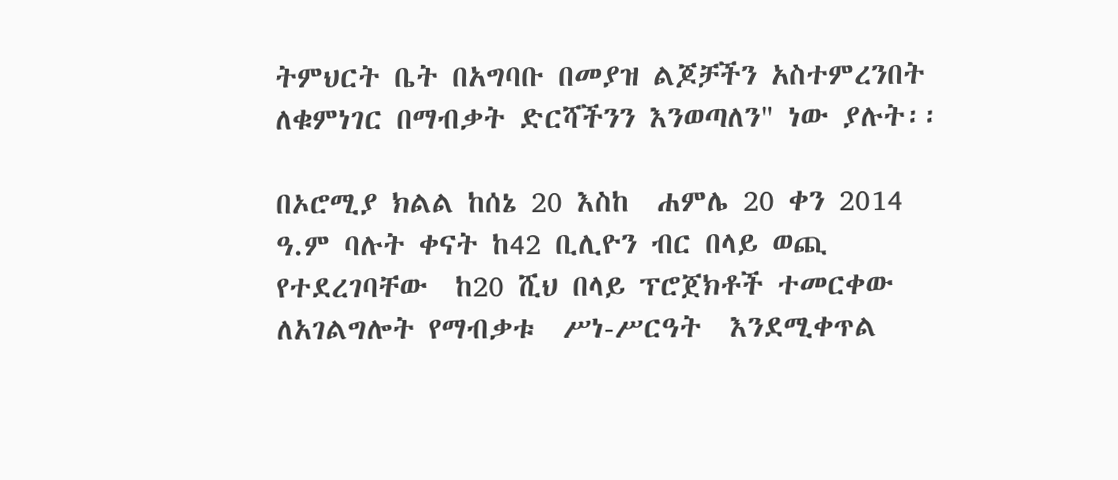ትምህርት ቤት በአግባቡ በመያዝ ልጆቻችን አስተምረንበት ለቁምነገር በማብቃት ድርሻችንን እንወጣለን" ነው ያሉት፡፡

በኦሮሚያ ክልል ከሰኔ 20 እስከ  ሐምሌ 20 ቀን 2014 ዓ.ም ባሉት ቀናት ከ42 ቢሊዮን ብር በላይ ወጪ የተደረገባቸው  ከ20 ሺህ በላይ ፕሮጀክቶች ተመርቀው ለአገልግሎት የማብቃቱ  ሥነ-ሥርዓት  እንደሚቀጥል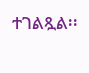ተገልጿል፡፡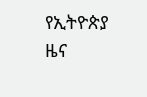የኢትዮጵያ ዜና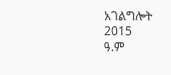አገልግሎት
2015
ዓ.ም